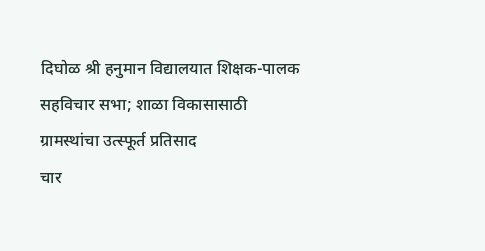दिघोळ श्री हनुमान विद्यालयात शिक्षक-पालक सहविचार सभा; शाळा विकासासाठी ग्रामस्थांचा उत्स्फूर्त प्रतिसाद
चार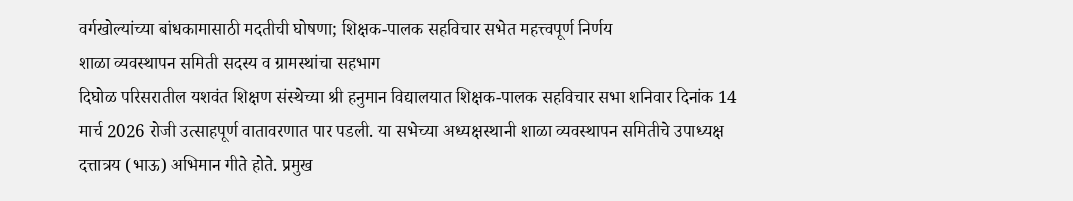वर्गखोल्यांच्या बांधकामासाठी मदतीची घोषणा; शिक्षक-पालक सहविचार सभेत महत्त्वपूर्ण निर्णय
शाळा व्यवस्थापन समिती सदस्य व ग्रामस्थांचा सहभाग
दिघोळ परिसरातील यशवंत शिक्षण संस्थेच्या श्री हनुमान विद्यालयात शिक्षक-पालक सहविचार सभा शनिवार दिनांक 14 मार्च 2026 रोजी उत्साहपूर्ण वातावरणात पार पडली. या सभेच्या अध्यक्षस्थानी शाळा व्यवस्थापन समितीचे उपाध्यक्ष दत्तात्रय (भाऊ) अभिमान गीते होते. प्रमुख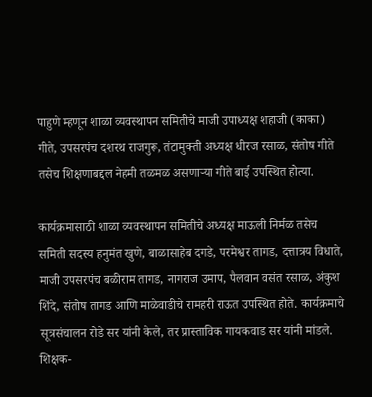पाहुणे म्हणून शाळा व्यवस्थापन समितीचे माजी उपाध्यक्ष शहाजी (काका) गीते, उपसरपंच दशरथ राजगुरू, तंटामुक्ती अध्यक्ष धीरज रसाळ, संतोष गीते तसेच शिक्षणाबद्दल नेहमी तळमळ असणाऱ्या गीते बाई उपस्थित होत्या.

कार्यक्रमासाठी शाळा व्यवस्थापन समितीचे अध्यक्ष माऊली निर्मळ तसेच समिती सदस्य हनुमंत खुणे, बाळासाहेब दगडे, परमेश्वर तागड, दत्तात्रय विधाते, माजी उपसरपंच बळीराम तागड, नागराज उमाप, पैलवान वसंत रसाळ, अंकुश शिंदे, संतोष तागड आणि माळेवाडीचे रामहरी राऊत उपस्थित होते. कार्यक्रमाचे सूत्रसंचालन रोडे सर यांनी केले, तर प्रास्ताविक गायकवाड सर यांनी मांडले.
शिक्षक-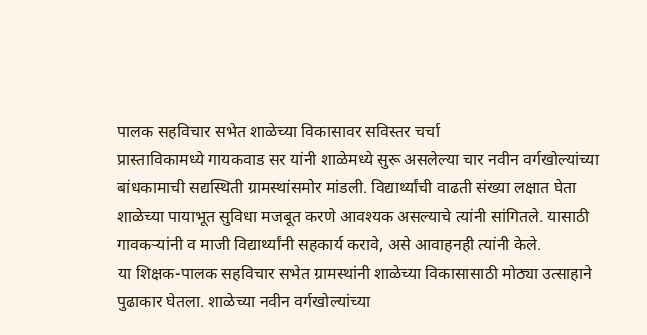पालक सहविचार सभेत शाळेच्या विकासावर सविस्तर चर्चा
प्रास्ताविकामध्ये गायकवाड सर यांनी शाळेमध्ये सुरू असलेल्या चार नवीन वर्गखोल्यांच्या बांधकामाची सद्यस्थिती ग्रामस्थांसमोर मांडली. विद्यार्थ्यांची वाढती संख्या लक्षात घेता शाळेच्या पायाभूत सुविधा मजबूत करणे आवश्यक असल्याचे त्यांनी सांगितले. यासाठी गावकऱ्यांनी व माजी विद्यार्थ्यांनी सहकार्य करावे, असे आवाहनही त्यांनी केले.
या शिक्षक-पालक सहविचार सभेत ग्रामस्थांनी शाळेच्या विकासासाठी मोठ्या उत्साहाने पुढाकार घेतला. शाळेच्या नवीन वर्गखोल्यांच्या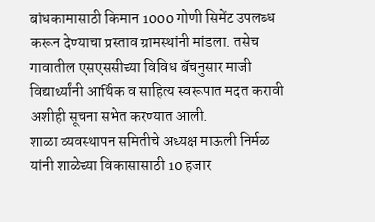बांधकामासाठी किमान 1000 गोणी सिमेंट उपलब्ध करून देण्याचा प्रस्ताव ग्रामस्थांनी मांडला. तसेच गावातील एसएससीच्या विविध बॅचनुसार माजी विद्यार्थ्यांनी आर्थिक व साहित्य स्वरूपात मदत करावी अशीही सूचना सभेत करण्यात आली.
शाळा व्यवस्थापन समितीचे अध्यक्ष माऊली निर्मळ यांनी शाळेच्या विकासासाठी 10 हजार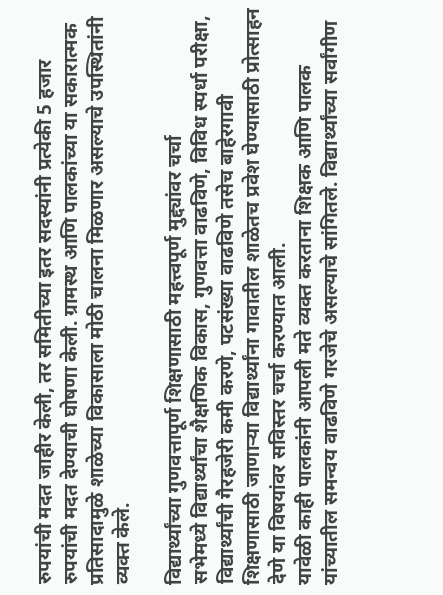रुपयांची मदत जाहीर केली, तर समितीच्या इतर सदस्यांनी प्रत्येकी 5 हजार रुपयांची मदत देण्याची घोषणा केली. ग्रामस्थ आणि पालकांच्या या सकारात्मक प्रतिसादामुळे शाळेच्या विकासाला मोठी चालना मिळणार असल्याचे उपस्थितांनी व्यक्त केले.

विद्यार्थ्यांच्या गुणवत्तापूर्ण शिक्षणासाठी महत्त्वपूर्ण मुद्द्यांवर चर्चा
सभेमध्ये विद्यार्थ्यांचा शैक्षणिक विकास, गुणवत्ता वाढविणे, विविध स्पर्धा परीक्षा, विद्यार्थ्यांची गैरहजेरी कमी करणे, पटसंख्या वाढविणे तसेच बाहेरगावी शिक्षणासाठी जाणाऱ्या विद्यार्थ्यांना गावातील शाळेतच प्रवेश घेण्यासाठी प्रोत्साहन देणे या विषयांवर सविस्तर चर्चा करण्यात आली.
यावेळी काही पालकांनी आपली मते व्यक्त करताना शिक्षक आणि पालक यांच्यातील समन्वय वाढविणे गरजेचे असल्याचे सांगितले. विद्यार्थ्यांच्या सर्वांगीण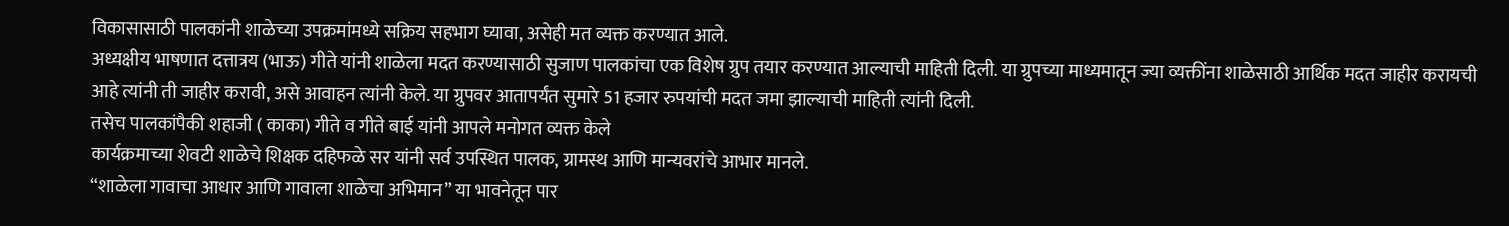विकासासाठी पालकांनी शाळेच्या उपक्रमांमध्ये सक्रिय सहभाग घ्यावा, असेही मत व्यक्त करण्यात आले.
अध्यक्षीय भाषणात दत्तात्रय (भाऊ) गीते यांनी शाळेला मदत करण्यासाठी सुजाण पालकांचा एक विशेष ग्रुप तयार करण्यात आल्याची माहिती दिली. या ग्रुपच्या माध्यमातून ज्या व्यक्तींना शाळेसाठी आर्थिक मदत जाहीर करायची आहे त्यांनी ती जाहीर करावी, असे आवाहन त्यांनी केले. या ग्रुपवर आतापर्यंत सुमारे 51 हजार रुपयांची मदत जमा झाल्याची माहिती त्यांनी दिली.
तसेच पालकांपैकी शहाजी ( काका) गीते व गीते बाई यांनी आपले मनोगत व्यक्त केले
कार्यक्रमाच्या शेवटी शाळेचे शिक्षक दहिफळे सर यांनी सर्व उपस्थित पालक, ग्रामस्थ आणि मान्यवरांचे आभार मानले.
“शाळेला गावाचा आधार आणि गावाला शाळेचा अभिमान” या भावनेतून पार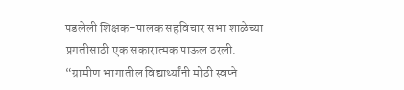पडलेली शिक्षक-पालक सहविचार सभा शाळेच्या प्रगतीसाठी एक सकारात्मक पाऊल ठरली.
“ग्रामीण भागातील विद्यार्थ्यांनी मोठी स्वप्ने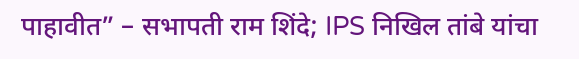पाहावीत” – सभापती राम शिंदे; IPS निखिल तांबे यांचा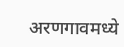अरणगावमध्ये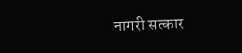नागरी सत्कार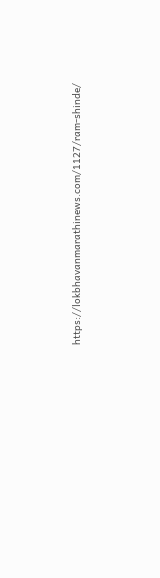https://lokbhavanmarathinews.com/1127/ram-shinde/